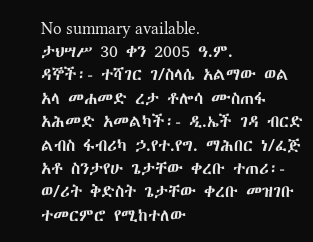No summary available.
ታህሣሥ 30 ቀን 2005 ዓ.ም.
ዳኞች፡- ተሻገር ገ/ስላሴ አልማው ወል አላ መሐመድ ረታ ቶሎሳ ሙስጠፋ አሕመድ አመልካች፡- ዲ.ኤች ገዳ ብርድ ልብስ ፋብሪካ ኃ.የተ.የግ. ማሕበር ነ/ፈጅ አቶ ስንታየሁ ጌታቸው ቀረቡ ተጠሪ፡- ወ/ሪት ቅድስት ጌታቸው ቀረቡ መዝገቡ ተመርምሮ የሚከተለው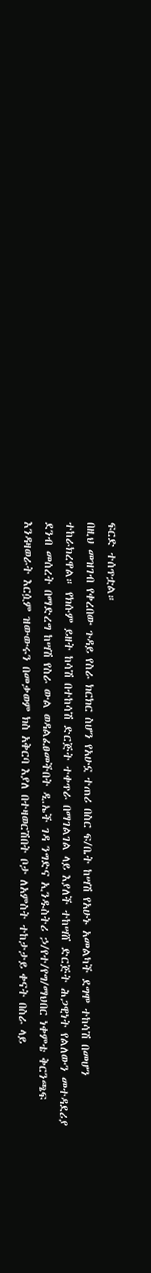ፍርድ ተሰጥቷል።
በዚህ መዝገብ የቀረበው ጉዳይ የስራ ክርክር ስሆን የአሁኗ ተጠሪ በስር ፍ/ቤት ከሣሽ የአሁኑ አመልካች ደግሞ ተከሳሽ በመሆን ተከራክረዋል። የክሱም ይዘት ከሳሽ በተከሳሽ ድርጅት ተቀጥራ በማገልገል ላይ እያለች ተከሣሸ ድርጅት ሕጋዊነት የልለውን መተዳደሪያ ደንብ መሰረት በማድረግ ከሣሽ የስራ ውል ወዳልፈፀመችበት ዲ.ኤች ገዳ ንግድና ኢንዱስትሪ ኃ/የተ/የግ/ማህበር ነቀምቴ ቅርንጫፍ እንዳዛወራት እርሷም ዝውውሩን በመቃወም ክስ አቅርባ እያለ በተዛወርሽበት ቦታ ለአምስት ተከታታይ ቀናት በስራ ላይ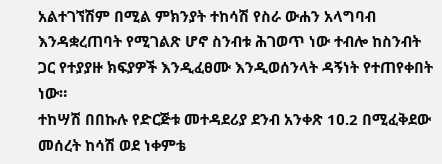አልተገኘሽም በሚል ምክንያት ተከሳሽ የስራ ውሐን አላግባብ እንዳቋረጠባት የሚገልጽ ሆኖ ስንብቱ ሕገወጥ ነው ተብሎ ከስንብት ጋር የተያያዙ ክፍያዎች እንዲፈፀሙ እንዲወሰንላት ዳኝነት የተጠየቀበት ነው።
ተከሣሽ በበኩሉ የድርጅቱ መተዳደሪያ ደንብ አንቀጽ 1ዐ.2 በሚፈቅደው መሰረት ከሳሽ ወደ ነቀምቴ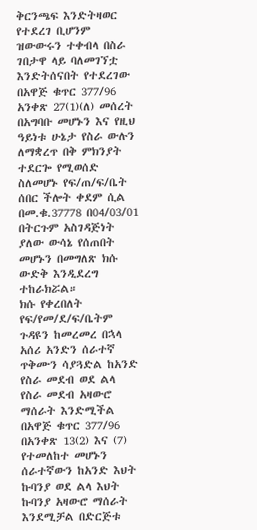ቅርንጫፍ እንድትዛወር የተደረገ ቢሆንም ዝውውሩን ተቀብላ በስራ ገበታዋ ላይ ባለመገኘቷ እንድትሰናበት የተደረገው በአዋጅ ቁጥር 377/96 አንቀጽ 27(1)(ለ) መሰረት በአግባቡ መሆኑን እና የዚህ ዓይነቱ ሁኔታ የስራ ውሉን ለማቋረጥ በቅ ምክንያት ተደርጐ የሚወሰድ ስለመሆኑ የፍ/ጠ/ፍ/ቤት ሰበር ችሎት ቀደም ሲል በመ.ቁ.37778 በ04/03/01 በትርጉም አስገዳጅነት ያለው ውሳኔ የሰጠበት መሆኑን በመግለጽ ክሱ ውድቅ እንዲደረግ ተከራክሯል።
ክሱ የቀረበለት የፍ/የመ/ደ/ፍ/ቤትም ጉዳዩን ከመረመረ በኋላ አሰሪ አንድን ሰራተኛ ጥቅሙን ሳያጓድል ከአንድ የስራ መደብ ወደ ልላ የስራ መደብ አዛውሮ ማሰራት እንድሚችል በአዋጅ ቁጥር 377/96 በአንቀጽ 13(2) እና (7) የተመለከተ መሆኑን ሰራተኛውን ከአንድ እህት ኩባንያ ወደ ልላ እህት ኩባንያ አዛውሮ ማሰራት እንደሚቻል በድርጅቱ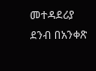መተዳደሪያ ደንብ በአንቀጽ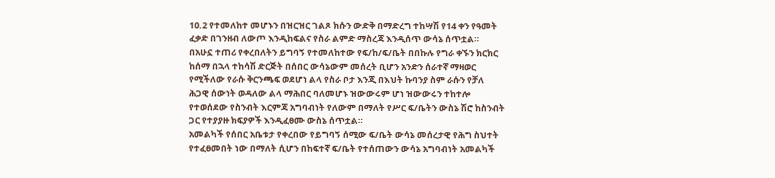1ዐ.2 የተመለከተ መሆኑን በዝርዝር ገልጾ ክሱን ውድቅ በማድረግ ተከሣሽ የ14 ቀን የዓመት ፈቃድ በገንዘብ ለውጦ እንዲከፍልና የስራ ልምድ ማስረጃ እንዲሰጥ ውሳኔ ሰጥቷል።
በአሁኗ ተጠሪ የቀረበለትን ይግባኝ የተመለከተው የፍ/ከ/ፍ/ቤት በበኩሉ የግራ ቀኙን ክርክር ከሰማ በኋላ ተከሳሽ ድርጅት በሰበር ውሳኔውም መሰረት ቢሆን አንድን ሰራተኛ ማዛወር የሚችለው የራሱ ቅርንጫፍ ወደሆነ ልላ የስራ ቦታ እንጂ በእህት ኩባንያ ስም ራሱን የቻለ ሕጋዊ ሰውነት ወዳለው ልላ ማሕበር ባለመሆኑ ዝውውሩም ሆነ ዝውውሩን ተከተሎ የተወሰደው የስንብት እርምጃ አግባብነት የለውም በማለት የሥር ፍ/ቤትን ውስኔ ሽሮ ከስንብት ጋር የተያያዙ ክፍያዎች እንዲፈፀሙ ውስኔ ሰጥቷል።
አመልካች የሰበር አቤቱታ የቀረበው የይግባኝ ሰሚው ፍ/ቤት ውሳኔ መሰረታዊ የሕግ ስህተት የተፈፀመበት ነው በማለት ሲሆን በከፍተኛ ፍ/ቤት የተሰጠውን ውሳኔ አግባብነት አመልካች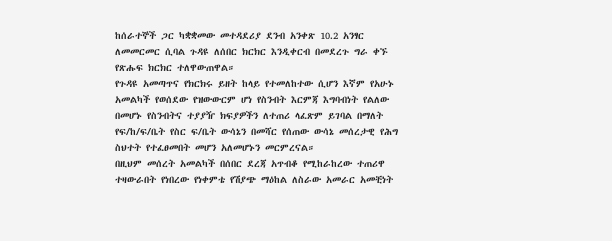ከሰራተኞች ጋር ካቋቋመው መተዳደሪያ ደንብ አንቀጽ 10.2 አንፃር ለመመርመር ሲባል ጉዳዩ ለሰበር ክርክር እንዲቀርብ በመደረጉ ግራ ቀኙ የጽሑፍ ክርክር ተለዋውጠዋል።
የጉዳዩ አመጣጥና የክርክሩ ይዘት ከላይ የተመለከተው ሲሆን እኛም የአሁኑ አመልካች የወሰደው የዝውውርም ሆነ የስንብት እርምጃ እግባብነት የልለው በመሆኑ የስንብትና ተያያዥ ክፍያዎችን ለተጠሪ ላፈጽም ይገባል በማለት የፍ/ከ/ፍ/ቤት የስር ፍ/ቤት ውሳኔን በመሻር የሰጠው ውሳኔ መሰረታዊ የሕግ ስህተት የተፈፀመበት መሆን አለመሆኑን መርምረናል።
በዚህም መሰረት አመልካች በሰበር ደረጃ አጥብቆ የሚከራከረው ተጠሪዋ ተዛውራበት የነበረው የነቀምቴ የሽያጭ ማዕከል ለስራው አመራር አመቺነት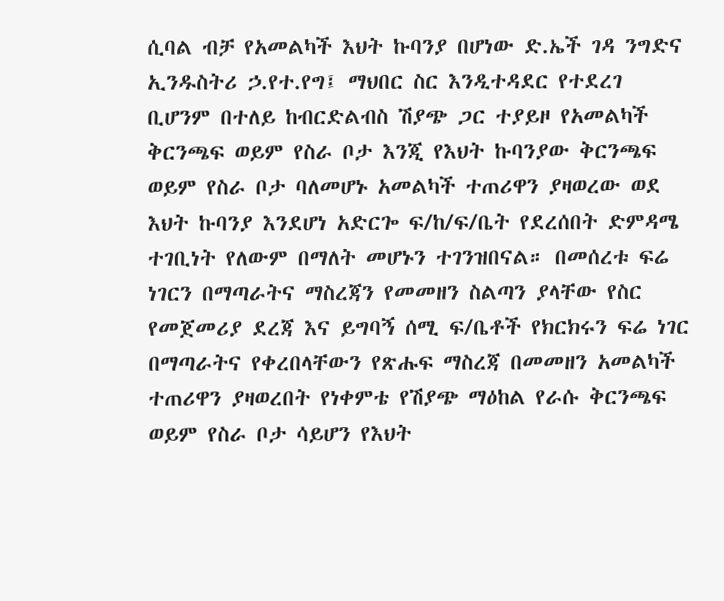ሲባል ብቻ የአመልካች እህት ኩባንያ በሆነው ድ.ኤች ገዳ ንግድና ኢንዱስትሪ ኃ.የተ.የግ፤ ማህበር ስር እንዲተዳደር የተደረገ ቢሆንም በተለይ ከብርድልብስ ሽያጭ ጋር ተያይዞ የአመልካች ቅርንጫፍ ወይም የስራ ቦታ እንጂ የእህት ኩባንያው ቅርንጫፍ ወይም የስራ ቦታ ባለመሆኑ አመልካች ተጠሪዋን ያዛወረው ወደ እህት ኩባንያ እንደሆነ አድርጐ ፍ/ከ/ፍ/ቤት የደረሰበት ድምዳሜ ተገቢነት የለውም በማለት መሆኑን ተገንዝበናል። በመሰረቱ ፍሬ ነገርን በማጣራትና ማስረጃን የመመዘን ስልጣን ያላቸው የስር የመጀመሪያ ደረጃ እና ይግባኝ ሰሚ ፍ/ቤቶች የክርክሩን ፍሬ ነገር በማጣራትና የቀረበላቸውን የጽሑፍ ማስረጃ በመመዘን አመልካች ተጠሪዋን ያዛወረበት የነቀምቴ የሽያጭ ማዕከል የራሱ ቅርንጫፍ ወይም የስራ ቦታ ሳይሆን የእህት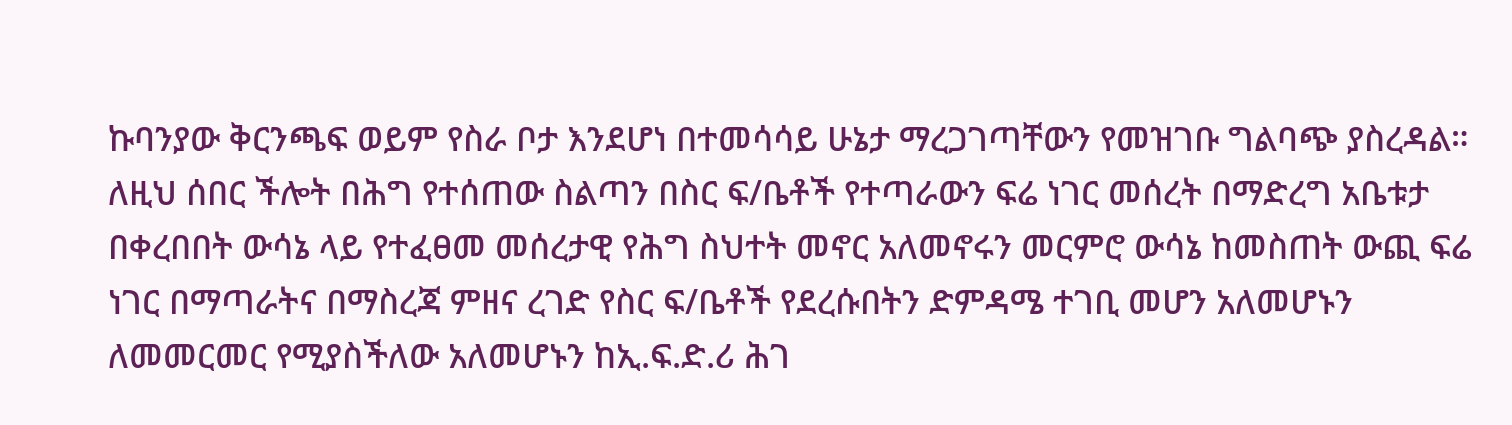ኩባንያው ቅርንጫፍ ወይም የስራ ቦታ እንደሆነ በተመሳሳይ ሁኔታ ማረጋገጣቸውን የመዝገቡ ግልባጭ ያስረዳል። ለዚህ ሰበር ችሎት በሕግ የተሰጠው ስልጣን በስር ፍ/ቤቶች የተጣራውን ፍሬ ነገር መሰረት በማድረግ አቤቱታ በቀረበበት ውሳኔ ላይ የተፈፀመ መሰረታዊ የሕግ ስህተት መኖር አለመኖሩን መርምሮ ውሳኔ ከመስጠት ውጪ ፍሬ ነገር በማጣራትና በማስረጃ ምዘና ረገድ የስር ፍ/ቤቶች የደረሱበትን ድምዳሜ ተገቢ መሆን አለመሆኑን ለመመርመር የሚያስችለው አለመሆኑን ከኢ.ፍ.ድ.ሪ ሕገ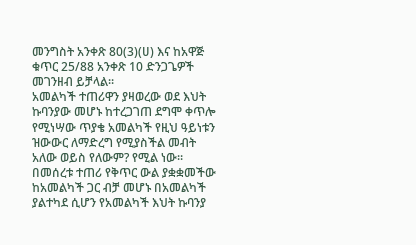መንግስት አንቀጽ 80(3)(ሀ) እና ከአዋጅ ቁጥር 25/88 አንቀጽ 10 ድንጋጌዎች መገንዘብ ይቻላል።
አመልካች ተጠሪዋን ያዛወረው ወደ እህት ኩባንያው መሆኑ ከተረጋገጠ ደግሞ ቀጥሎ የሚነሣው ጥያቄ አመልካች የዚህ ዓይነቱን ዝውውር ለማድረግ የሚያስችል መብት አለው ወይስ የለውም? የሚል ነው። በመሰረቱ ተጠሪ የቅጥር ውል ያቋቋመችው ከአመልካች ጋር ብቻ መሆኑ በአመልካች ያልተካደ ሲሆን የአመልካች እህት ኩባንያ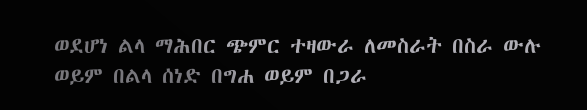ወደሆነ ልላ ማሕበር ጭምር ተዛውራ ለመስራት በስራ ውሉ ወይም በልላ ሰነድ በግሐ ወይም በጋራ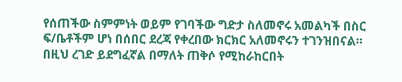የሰጠችው ስምምነት ወይም የገባችው ግድታ ስለመኖሩ አመልካች በስር ፍ/ቤቶችም ሆነ በሰበር ደረጃ የቀረበው ክርክር አለመኖሩን ተገንዝበናል። በዚህ ረገድ ይደግፈኛል በማለት ጠቅሶ የሚከራከርበት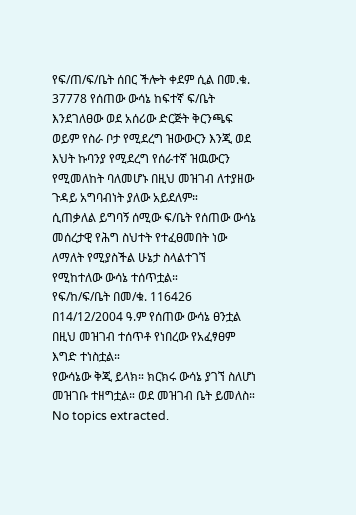የፍ/ጠ/ፍ/ቤት ሰበር ችሎት ቀደም ሲል በመ.ቁ. 37778 የሰጠው ውሳኔ ከፍተኛ ፍ/ቤት እንደገለፀው ወደ አሰሪው ድርጅት ቅርንጫፍ ወይም የስራ ቦታ የሚደረግ ዝውውርን እንጂ ወደ እህት ኩባንያ የሚደረግ የሰራተኛ ዝዉውርን የሚመለከት ባለመሆኑ በዚህ መዝገብ ለተያዘው ጉዳይ አግባብነት ያለው አይደለም።
ሲጠቃለል ይግባኝ ሰሚው ፍ/ቤት የሰጠው ውሳኔ መሰረታዊ የሕግ ስህተት የተፈፀመበት ነው ለማለት የሚያስችል ሁኔታ ስላልተገኘ የሚከተለው ውሳኔ ተሰጥቷል።
የፍ/ከ/ፍ/ቤት በመ/ቁ. 116426 በ14/12/2004 ዓ.ም የሰጠው ውሳኔ ፀንቷል
በዚህ መዝገብ ተሰጥቶ የነበረው የአፈፃፀም እግድ ተነስቷል።
የውሳኔው ቅጂ ይላክ። ክርክሩ ውሳኔ ያገኘ ስለሆነ መዝገቡ ተዘግቷል። ወደ መዝገብ ቤት ይመለስ።
No topics extracted.